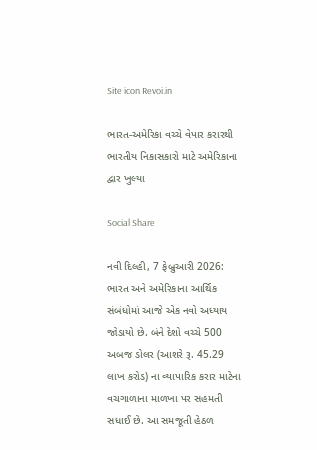Site icon Revoi.in

ભારત-અમેરિકા વચ્ચે વેપાર કરારથી ભારતીય નિકાસકારો માટે અમેરિકાના દ્વાર ખુલ્યા

Social Share

નવી દિલ્હી, 7 ફેબ્રુઆરી 2026: ભારત અને અમેરિકાના આર્થિક સંબંધોમાં આજે એક નવો અધ્યાય જોડાયો છે. બંને દેશો વચ્ચે 500 અબજ ડોલર (આશરે રૂ. 45.29 લાખ કરોડ) ના વ્યાપારિક કરાર માટેના વચગાળાના માળખા પર સહમતી સધાઈ છે. આ સમજૂતી હેઠળ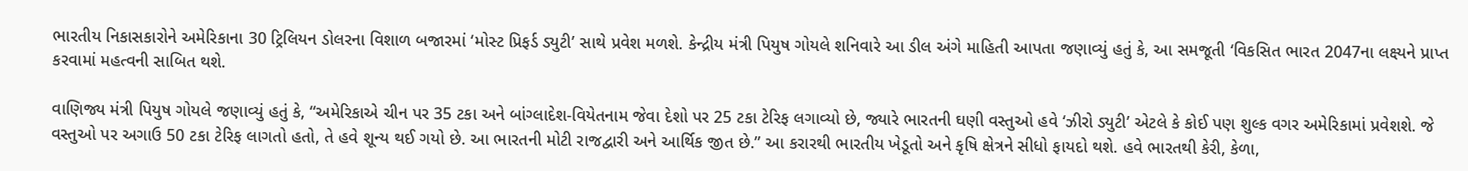ભારતીય નિકાસકારોને અમેરિકાના 30 ટ્રિલિયન ડોલરના વિશાળ બજારમાં ‘મોસ્ટ પ્રિફર્ડ ડ્યુટી’ સાથે પ્રવેશ મળશે. કેન્દ્રીય મંત્રી પિયુષ ગોયલે શનિવારે આ ડીલ અંગે માહિતી આપતા જણાવ્યું હતું કે, આ સમજૂતી ‘વિકસિત ભારત 2047ના લક્ષ્યને પ્રાપ્ત કરવામાં મહત્વની સાબિત થશે.

વાણિજ્ય મંત્રી પિયુષ ગોયલે જણાવ્યું હતું કે, “અમેરિકાએ ચીન પર 35 ટકા અને બાંગ્લાદેશ-વિયેતનામ જેવા દેશો પર 25 ટકા ટેરિફ લગાવ્યો છે, જ્યારે ભારતની ઘણી વસ્તુઓ હવે ‘ઝીરો ડ્યુટી’ એટલે કે કોઈ પણ શુલ્ક વગર અમેરિકામાં પ્રવેશશે. જે વસ્તુઓ પર અગાઉ 50 ટકા ટેરિફ લાગતો હતો, તે હવે શૂન્ય થઈ ગયો છે. આ ભારતની મોટી રાજદ્વારી અને આર્થિક જીત છે.” આ કરારથી ભારતીય ખેડૂતો અને કૃષિ ક્ષેત્રને સીધો ફાયદો થશે. હવે ભારતથી કેરી, કેળા,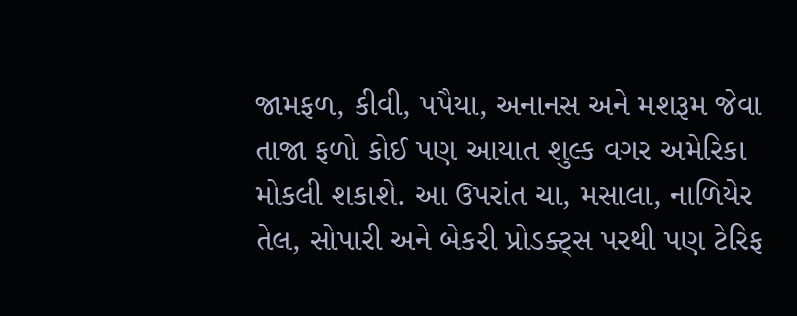જામફળ, કીવી, પપૈયા, અનાનસ અને મશરૂમ જેવા તાજા ફળો કોઈ પણ આયાત શુલ્ક વગર અમેરિકા મોકલી શકાશે. આ ઉપરાંત ચા, મસાલા, નાળિયેર તેલ, સોપારી અને બેકરી પ્રોડક્ટ્સ પરથી પણ ટેરિફ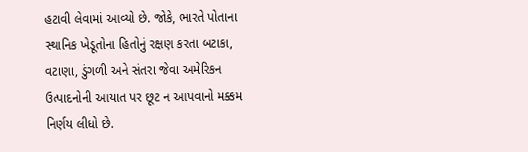હટાવી લેવામાં આવ્યો છે. જોકે, ભારતે પોતાના સ્થાનિક ખેડૂતોના હિતોનું રક્ષણ કરતા બટાકા, વટાણા, ડુંગળી અને સંતરા જેવા અમેરિકન ઉત્પાદનોની આયાત પર છૂટ ન આપવાનો મક્કમ નિર્ણય લીધો છે.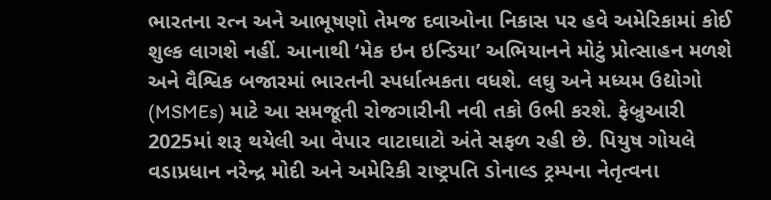ભારતના રત્ન અને આભૂષણો તેમજ દવાઓના નિકાસ પર હવે અમેરિકામાં કોઈ શુલ્ક લાગશે નહીં. આનાથી ‘મેક ઇન ઇન્ડિયા’ અભિયાનને મોટું પ્રોત્સાહન મળશે અને વૈશ્વિક બજારમાં ભારતની સ્પર્ધાત્મકતા વધશે. લઘુ અને મધ્યમ ઉદ્યોગો (MSMEs) માટે આ સમજૂતી રોજગારીની નવી તકો ઉભી કરશે. ફેબ્રુઆરી 2025માં શરૂ થયેલી આ વેપાર વાટાઘાટો અંતે સફળ રહી છે. પિયુષ ગોયલે વડાપ્રધાન નરેન્દ્ર મોદી અને અમેરિકી રાષ્ટ્રપતિ ડોનાલ્ડ ટ્રમ્પના નેતૃત્વના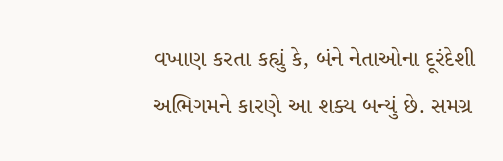વખાણ કરતા કહ્યું કે, બંને નેતાઓના દૂરંદેશી અભિગમને કારણે આ શક્ય બન્યું છે. સમગ્ર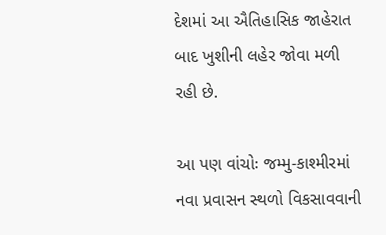દેશમાં આ ઐતિહાસિક જાહેરાત બાદ ખુશીની લહેર જોવા મળી રહી છે.

આ પણ વાંચોઃ જમ્મુ-કાશ્મીરમાં નવા પ્રવાસન સ્થળો વિકસાવવાની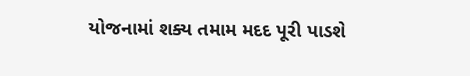યોજનામાં શક્ય તમામ મદદ પૂરી પાડશે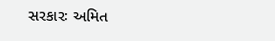સરકારઃ અમિત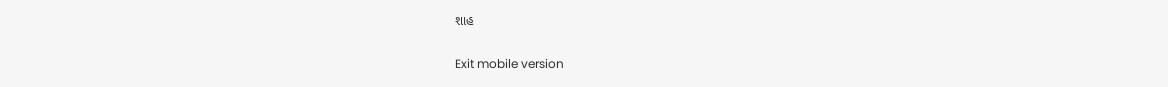શાહ

Exit mobile version